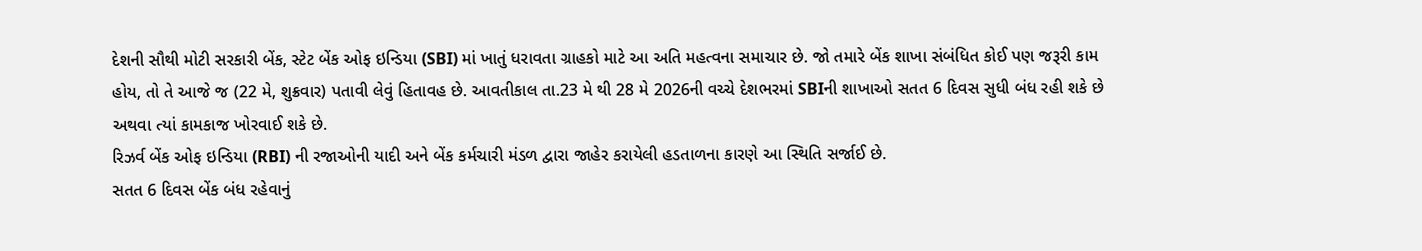દેશની સૌથી મોટી સરકારી બેંક, સ્ટેટ બેંક ઓફ ઇન્ડિયા (SBI) માં ખાતું ધરાવતા ગ્રાહકો માટે આ અતિ મહત્વના સમાચાર છે. જો તમારે બેંક શાખા સંબંધિત કોઈ પણ જરૂરી કામ હોય, તો તે આજે જ (22 મે, શુક્રવાર) પતાવી લેવું હિતાવહ છે. આવતીકાલ તા.23 મે થી 28 મે 2026ની વચ્ચે દેશભરમાં SBIની શાખાઓ સતત 6 દિવસ સુધી બંધ રહી શકે છે અથવા ત્યાં કામકાજ ખોરવાઈ શકે છે.
રિઝર્વ બેંક ઓફ ઇન્ડિયા (RBI) ની રજાઓની યાદી અને બેંક કર્મચારી મંડળ દ્વારા જાહેર કરાયેલી હડતાળના કારણે આ સ્થિતિ સર્જાઈ છે.
સતત 6 દિવસ બેંક બંધ રહેવાનું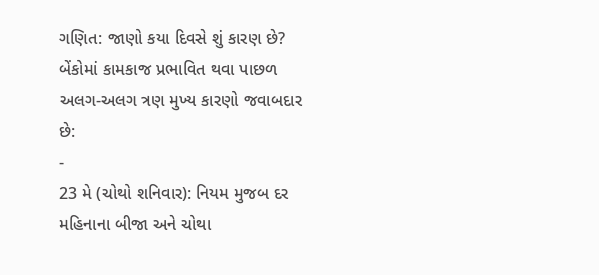ગણિત: જાણો કયા દિવસે શું કારણ છે?
બેંકોમાં કામકાજ પ્રભાવિત થવા પાછળ અલગ-અલગ ત્રણ મુખ્ય કારણો જવાબદાર છે:
-
23 મે (ચોથો શનિવાર): નિયમ મુજબ દર મહિનાના બીજા અને ચોથા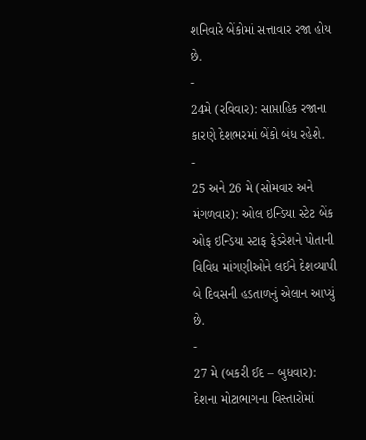શનિવારે બેંકોમાં સત્તાવાર રજા હોય છે.
-
24મે (રવિવાર): સાપ્તાહિક રજાના કારણે દેશભરમાં બેંકો બંધ રહેશે.
-
25 અને 26 મે (સોમવાર અને મંગળવાર): ઓલ ઇન્ડિયા સ્ટેટ બેંક ઓફ ઇન્ડિયા સ્ટાફ ફેડરેશને પોતાની વિવિધ માંગણીઓને લઈને દેશવ્યાપી બે દિવસની હડતાળનું એલાન આપ્યું છે.
-
27 મે (બકરી ઈદ – બુધવાર): દેશના મોટાભાગના વિસ્તારોમાં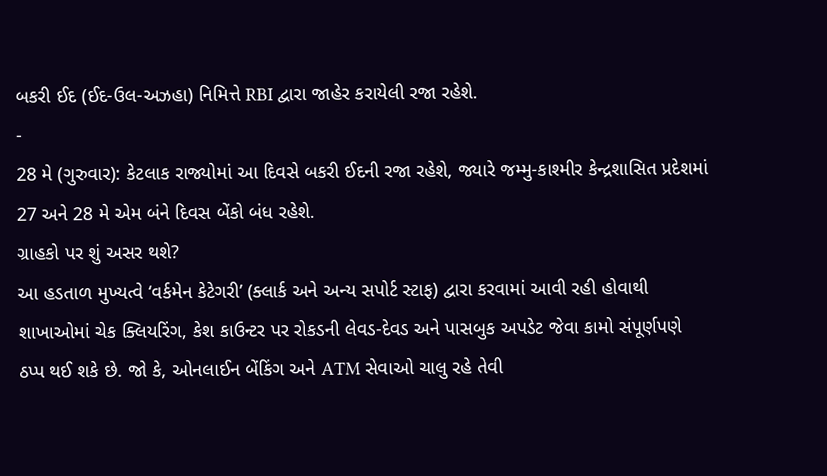બકરી ઈદ (ઈદ-ઉલ-અઝહા) નિમિત્તે RBI દ્વારા જાહેર કરાયેલી રજા રહેશે.
-
28 મે (ગુરુવાર): કેટલાક રાજ્યોમાં આ દિવસે બકરી ઈદની રજા રહેશે, જ્યારે જમ્મુ-કાશ્મીર કેન્દ્રશાસિત પ્રદેશમાં 27 અને 28 મે એમ બંને દિવસ બેંકો બંધ રહેશે.
ગ્રાહકો પર શું અસર થશે?
આ હડતાળ મુખ્યત્વે ‘વર્કમેન કેટેગરી’ (ક્લાર્ક અને અન્ય સપોર્ટ સ્ટાફ) દ્વારા કરવામાં આવી રહી હોવાથી શાખાઓમાં ચેક ક્લિયરિંગ, કેશ કાઉન્ટર પર રોકડની લેવડ-દેવડ અને પાસબુક અપડેટ જેવા કામો સંપૂર્ણપણે ઠપ્પ થઈ શકે છે. જો કે, ઓનલાઈન બેંકિંગ અને ATM સેવાઓ ચાલુ રહે તેવી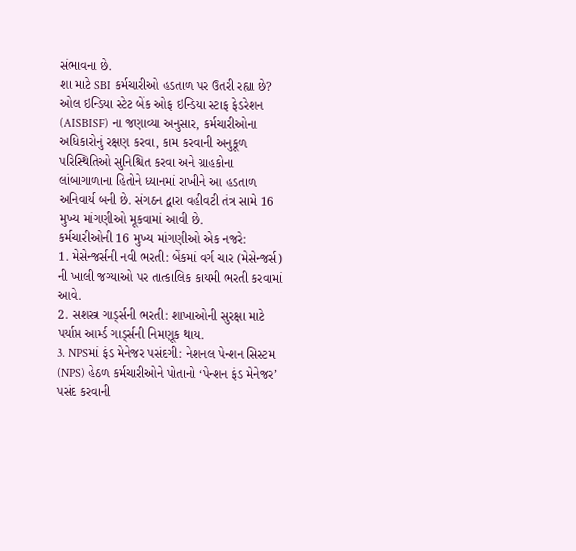સંભાવના છે.
શા માટે SBI કર્મચારીઓ હડતાળ પર ઉતરી રહ્યા છે?
ઓલ ઇન્ડિયા સ્ટેટ બેંક ઓફ ઇન્ડિયા સ્ટાફ ફેડરેશન (AISBISF) ના જણાવ્યા અનુસાર, કર્મચારીઓના અધિકારોનું રક્ષણ કરવા, કામ કરવાની અનુકૂળ પરિસ્થિતિઓ સુનિશ્ચિત કરવા અને ગ્રાહકોના લાંબાગાળાના હિતોને ધ્યાનમાં રાખીને આ હડતાળ અનિવાર્ય બની છે. સંગઠન દ્વારા વહીવટી તંત્ર સામે 16 મુખ્ય માંગણીઓ મૂકવામાં આવી છે.
કર્મચારીઓની 16 મુખ્ય માંગણીઓ એક નજરે:
1. મેસેન્જર્સની નવી ભરતી: બેંકમાં વર્ગ ચાર (મેસેન્જર્સ) ની ખાલી જગ્યાઓ પર તાત્કાલિક કાયમી ભરતી કરવામાં આવે.
2. સશસ્ત્ર ગાર્ડ્સની ભરતી: શાખાઓની સુરક્ષા માટે પર્યાપ્ત આર્મ્ડ ગાર્ડ્સની નિમણૂક થાય.
3. NPSમાં ફંડ મેનેજર પસંદગી: નેશનલ પેન્શન સિસ્ટમ (NPS) હેઠળ કર્મચારીઓને પોતાનો ‘પેન્શન ફંડ મેનેજર’ પસંદ કરવાની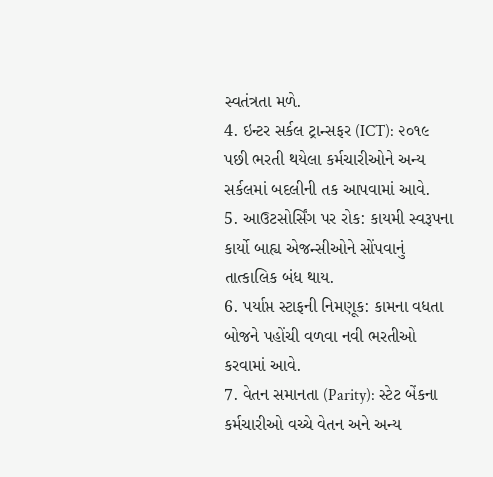સ્વતંત્રતા મળે.
4. ઇન્ટર સર્કલ ટ્રાન્સફર (ICT): ૨૦૧૯ પછી ભરતી થયેલા કર્મચારીઓને અન્ય સર્કલમાં બદલીની તક આપવામાં આવે.
5. આઉટસોર્સિંગ પર રોક: કાયમી સ્વરૂપના કાર્યો બાહ્ય એજન્સીઓને સોંપવાનું તાત્કાલિક બંધ થાય.
6. પર્યાપ્ત સ્ટાફની નિમણૂક: કામના વધતા બોજને પહોંચી વળવા નવી ભરતીઓ કરવામાં આવે.
7. વેતન સમાનતા (Parity): સ્ટેટ બેંકના કર્મચારીઓ વચ્ચે વેતન અને અન્ય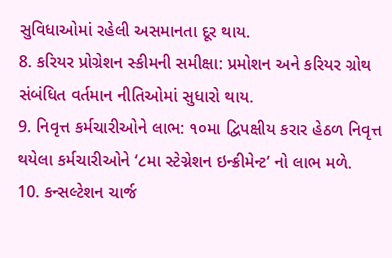સુવિધાઓમાં રહેલી અસમાનતા દૂર થાય.
8. કરિયર પ્રોગ્રેશન સ્કીમની સમીક્ષા: પ્રમોશન અને કરિયર ગ્રોથ સંબંધિત વર્તમાન નીતિઓમાં સુધારો થાય.
9. નિવૃત્ત કર્મચારીઓને લાભ: ૧૦મા દ્વિપક્ષીય કરાર હેઠળ નિવૃત્ત થયેલા કર્મચારીઓને ‘૮મા સ્ટેગ્નેશન ઇન્ક્રીમેન્ટ’ નો લાભ મળે.
10. કન્સલ્ટેશન ચાર્જ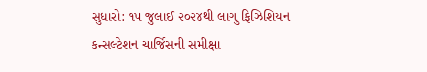સુધારો: ૧૫ જુલાઈ ૨૦૨૪થી લાગુ ફિઝિશિયન કન્સલ્ટેશન ચાર્જિસની સમીક્ષા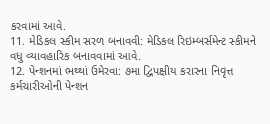કરવામાં આવે.
11. મેડિકલ સ્કીમ સરળ બનાવવી: મેડિકલ રિઇમ્બર્સમેન્ટ સ્કીમને વધુ વ્યાવહારિક બનાવવામાં આવે.
12. પેન્શનમાં ભથ્થાં ઉમેરવા: ૭મા દ્વિપક્ષીય કરારના નિવૃત્ત કર્મચારીઓની પેન્શન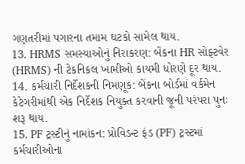ગણતરીમાં પગારના તમામ ઘટકો સામેલ થાય.
13. HRMS સમસ્યાઓનું નિરાકરણ: બેંકના HR સોફ્ટવેર (HRMS) ની ટેકનિકલ ખામીઓ કાયમી ધોરણે દૂર થાય.
14. કર્મચારી નિર્દેશકની નિમણૂક: બેંકના બોર્ડમાં વર્કમેન કેટેગરીમાંથી એક નિર્દેશક નિયુક્ત કરવાની જૂની પરંપરા પુનઃ શરૂ થાય.
15. PF ટ્રસ્ટીનું નામાંકન: પ્રોવિડન્ટ ફંડ (PF) ટ્રસ્ટમાં કર્મચારીઓના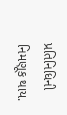પ્રતિનિધિની નિમણૂક થાય.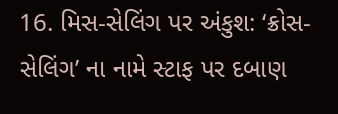16. મિસ-સેલિંગ પર અંકુશ: ‘ક્રોસ-સેલિંગ’ ના નામે સ્ટાફ પર દબાણ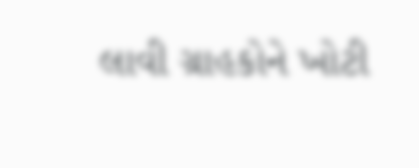લાવી ગ્રાહકોને ખોટી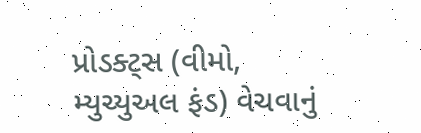પ્રોડક્ટ્સ (વીમો, મ્યુચ્યુઅલ ફંડ) વેચવાનું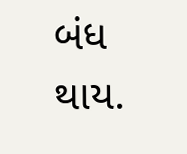બંધ થાય.